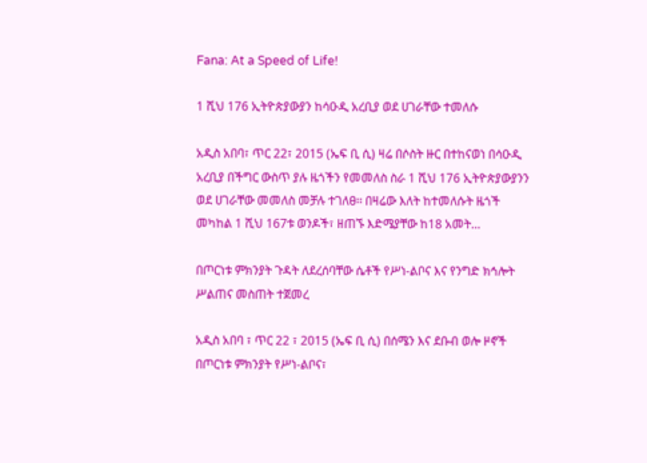Fana: At a Speed of Life!

1 ሺህ 176 ኢትዮጵያውያን ከሳዑዲ አረቢያ ወደ ሀገራቸው ተመለሱ

አዲስ አበባ፣ ጥር 22፣ 2015 (ኤፍ ቢ ሲ) ዛሬ በሶስት ዙር በተከናወነ በሳዑዲ አረቢያ በችግር ውስጥ ያሉ ዜጎችን የመመለስ ስራ 1 ሺህ 176 ኢትዮጵያውያንን ወደ ሀገራቸው መመለስ መቻሉ ተገለፀ፡፡ በዛሬው እለት ከተመለሱት ዜጎች መካከል 1 ሺህ 167ቱ ወንዶች፣ ዘጠኙ እድሜያቸው ከ18 አመት…

በጦርነቱ ምክንያት ጉዳት ለደረሰባቸው ሴቶች የሥነ-ልቦና እና የንግድ ክኅሎት ሥልጠና መስጠት ተጀመረ

አዲስ አበባ ፣ ጥር 22 ፣ 2015 (ኤፍ ቢ ሲ) በሰሜን እና ደቡብ ወሎ ዞኖች በጦርነቱ ምክንያት የሥነ-ልቦና፣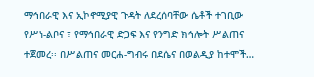ማኅበራዊ እና ኢኮኖሚያዊ ጉዳት ለደረሰባቸው ሴቶች ተገቢው የሥነ-ልቦና ፣ የማኅበራዊ ድጋፍ እና የንግድ ክኅሎት ሥልጠና ተጀመረ፡፡ በሥልጠና መርሐ-ግብሩ በደሴና በወልዲያ ከተሞች…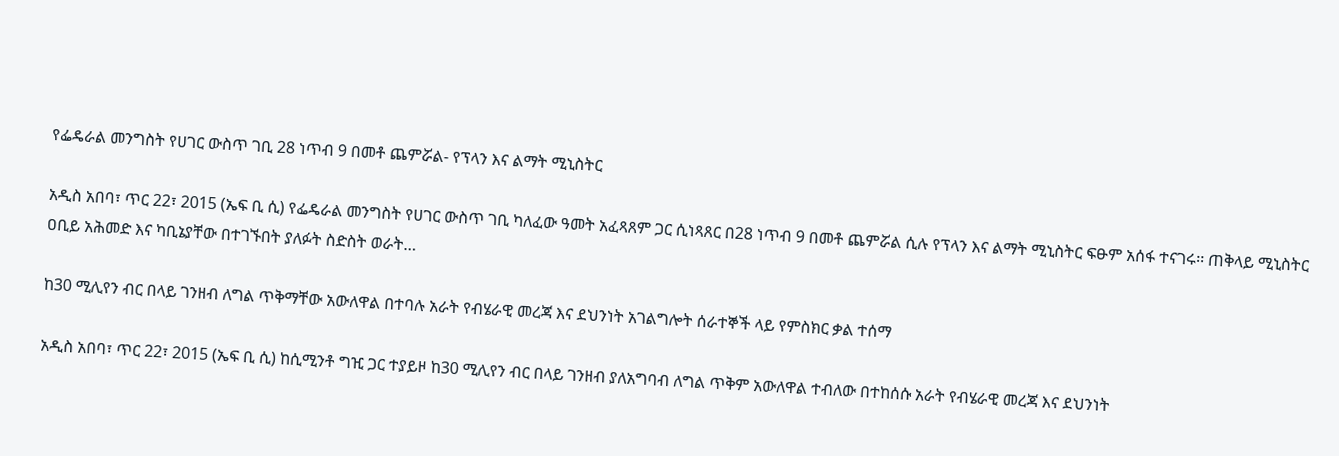የፌዴራል መንግስት የሀገር ውስጥ ገቢ 28 ነጥብ 9 በመቶ ጨምሯል- የፕላን እና ልማት ሚኒስትር

አዲስ አበባ፣ ጥር 22፣ 2015 (ኤፍ ቢ ሲ) የፌዴራል መንግስት የሀገር ውስጥ ገቢ ካለፈው ዓመት አፈጻጸም ጋር ሲነጻጸር በ28 ነጥብ 9 በመቶ ጨምሯል ሲሉ የፕላን እና ልማት ሚኒስትር ፍፁም አሰፋ ተናገሩ፡፡ ጠቅላይ ሚኒስትር ዐቢይ አሕመድ እና ካቢኔያቸው በተገኙበት ያለፉት ስድስት ወራት…

ከ30 ሚሊየን ብር በላይ ገንዘብ ለግል ጥቅማቸው አውለዋል በተባሉ አራት የብሄራዊ መረጃ እና ደህንነት አገልግሎት ሰራተኞች ላይ የምስክር ቃል ተሰማ

አዲስ አበባ፣ ጥር 22፣ 2015 (ኤፍ ቢ ሲ) ከሲሚንቶ ግዢ ጋር ተያይዞ ከ30 ሚሊየን ብር በላይ ገንዘብ ያለአግባብ ለግል ጥቅም አውለዋል ተብለው በተከሰሱ አራት የብሄራዊ መረጃ እና ደህንነት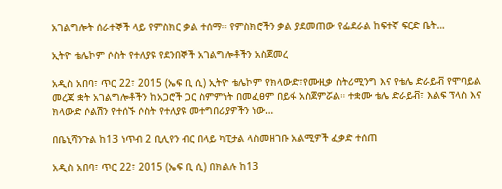አገልግሎት ሰራተኞች ላይ የምስክር ቃል ተሰማ። የምስክሮችን ቃል ያደመጠው የፌደራል ከፍተኛ ፍርድ ቤት…

ኢትዮ ቴሌኮም ሶስት የተለያዩ የደንበኞች አገልግሎቶችን አስጀመረ

አዲስ አበባ፣ ጥር 22፣ 2015 (ኤፍ ቢ ሲ) ኢትዮ ቴሌኮም የክላውድ፣የሙዚቃ ስትሪሚንግ እና የቴሌ ድራይቭ የሞባይል መረጃ ቋት አገልግሎቶችን ከአጋሮች ጋር ስምምነት በመፈፀም በይፋ አስጀምሯል። ተቋሙ ቴሌ ድራይቭ፣ እልፍ ፕላስ እና ክላውድ ሶልሽን የተሰኙ ሶስት የተለያዩ መተግበሪያዎችን ነው…

በቤኒሻንጉል ከ13 ነጥብ 2 ቢሊየን ብር በላይ ካፒታል ላስመዘገቡ አልሚዎች ፈቃድ ተሰጠ

አዲስ አበባ፣ ጥር 22፣ 2015 (ኤፍ ቢ ሲ) በክልሉ ከ13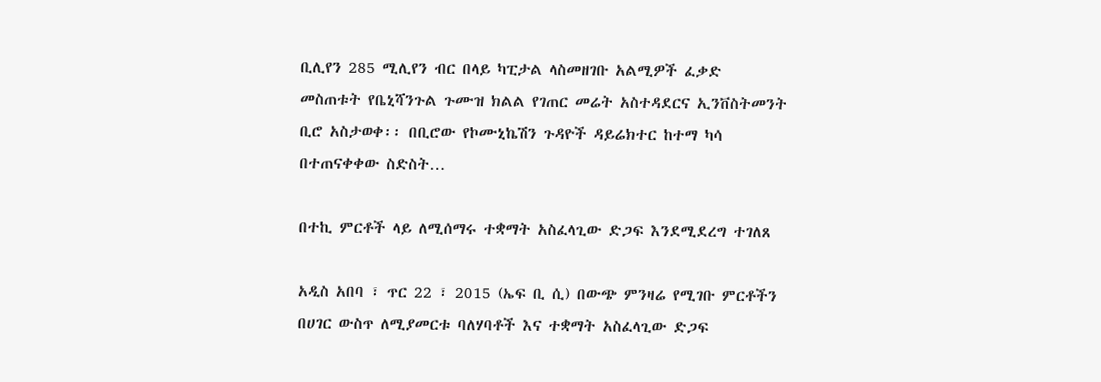ቢሊየን 285 ሚሊየን ብር በላይ ካፒታል ላስመዘገቡ አልሚዎች ፈቃድ መስጠቱት የቤኒሻንጉል ጉሙዝ ክልል የገጠር መሬት አስተዳደርና ኢንቨስትመንት ቢሮ አስታወቀ፡፡ በቢሮው የኮሙኒኬሽን ጉዳዮች ዳይሬክተር ከተማ ካሳ በተጠናቀቀው ስድስት…

በተኪ ምርቶች ላይ ለሚሰማሩ ተቋማት አስፈላጊው ድጋፍ እንደሚደረግ ተገለጸ

አዲስ አበባ ፣ ጥር 22 ፣ 2015 (ኤፍ ቢ ሲ) በውጭ ምንዛሬ የሚገቡ ምርቶችን በሀገር ውስጥ ለሚያመርቱ ባለሃባቶች እና ተቋማት አስፈላጊው ድጋፍ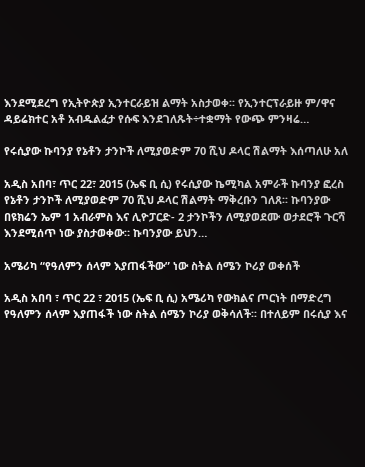እንደሚደረግ የኢትዮጵያ ኢንተርራይዝ ልማት አስታወቀ፡፡ የኢንተርፕራይዙ ም/ዋና ዳይሬክተር አቶ አብዱልፈታ የሱፍ እንደገለጹት÷ተቋማት የውጭ ምንዛሬ…

የሩሲያው ኩባንያ የኔቶን ታንኮች ለሚያወድም 70 ሺህ ዶላር ሽልማት እሰጣለሁ አለ

አዲስ አበባ፣ ጥር 22፣ 2015 (ኤፍ ቢ ሲ) የሩሲያው ኬሚካል አምራች ኩባንያ ፎረስ የኔቶን ታንኮች ለሚያወድም 70 ሺህ ዶላር ሽልማት ማቅረቡን ገለጸ፡፡ ኩባንያው በዩክሬን ኤም 1 አብራምስ እና ሊዮፓርድ- 2 ታንኮችን ለሚያወደሙ ወታደሮች ጉርሻ እንደሚሰጥ ነው ያስታወቀው። ኩባንያው ይህን…

አሜሪካ “የዓለምን ሰላም እያጠፋችው” ነው ስትል ሰሜን ኮሪያ ወቀሰች

አዲስ አበባ ፣ ጥር 22 ፣ 2015 (ኤፍ ቢ ሲ) አሜሪካ የውክልና ጦርነት በማድረግ የዓለምን ሰላም እያጠፋች ነው ስትል ሰሜን ኮሪያ ወቅሳለች፡፡ በተለይም በሩሲያ እና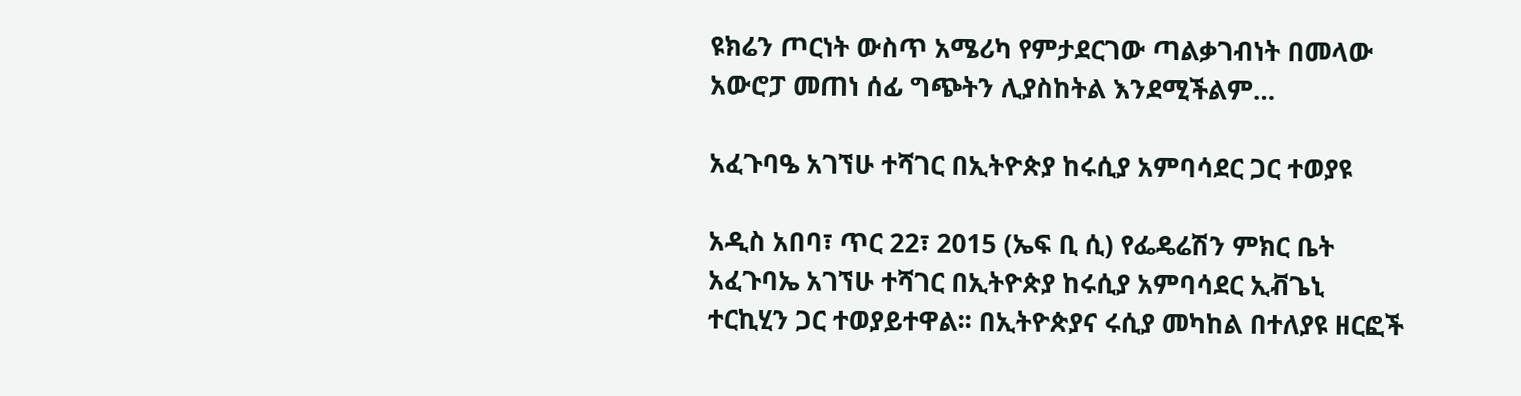ዩክሬን ጦርነት ውስጥ አሜሪካ የምታደርገው ጣልቃገብነት በመላው አውሮፓ መጠነ ሰፊ ግጭትን ሊያስከትል እንደሚችልም…

አፈጉባዔ አገኘሁ ተሻገር በኢትዮጵያ ከሩሲያ አምባሳደር ጋር ተወያዩ

አዲስ አበባ፣ ጥር 22፣ 2015 (ኤፍ ቢ ሲ) የፌዴሬሽን ምክር ቤት አፈጉባኤ አገኘሁ ተሻገር በኢትዮጵያ ከሩሲያ አምባሳደር ኢቭጌኒ ተርኪሂን ጋር ተወያይተዋል፡፡ በኢትዮጵያና ሩሲያ መካከል በተለያዩ ዘርፎች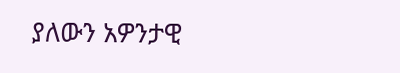ያለውን አዎንታዊ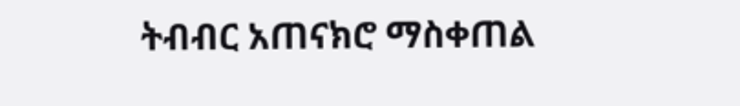ትብብር አጠናክሮ ማስቀጠል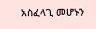አስፈላጊ መሆኑን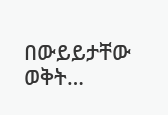በውይይታቸው ወቅት…